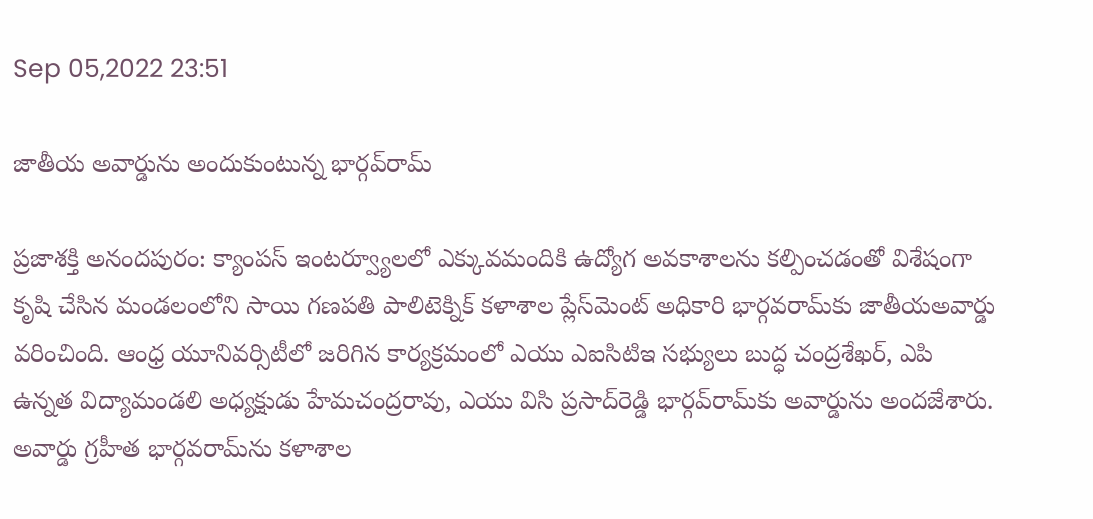Sep 05,2022 23:51

జాతీయ అవార్డును అందుకుంటున్న భార్గవ్‌రామ్‌

ప్రజాశక్తి అనందపురం: క్యాంపస్‌ ఇంటర్వ్యూలలో ఎక్కువమందికి ఉద్యోగ అవకాశాలను కల్పించడంతో విశేషంగా కృషి చేసిన మండలంలోని సాయి గణపతి పాలిటెక్నిక్‌ కళాశాల ప్లేస్‌మెంట్‌ అధికారి భార్గవరామ్‌కు జాతీయఅవార్డు వరించింది. ఆంధ్ర యూనివర్సిటీలో జరిగిన కార్యక్రమంలో ఎయు ఎఐసిటిఇ సభ్యులు బుద్ధ చంద్రశేఖర్‌, ఎపి ఉన్నత విద్యామండలి అధ్యక్షుడు హేమచంద్రరావు, ఎయు విసి ప్రసాద్‌రెడ్డి భార్గవ్‌రామ్‌కు అవార్డును అందజేశారు. అవార్డు గ్రహీత భార్గవరామ్‌ను కళాశాల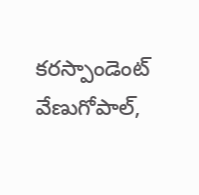కరస్పాండెంట్‌ వేణుగోపాల్‌,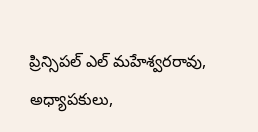ప్రిన్సిపల్‌ ఎల్‌ మహేశ్వరరావు, అధ్యాపకులు,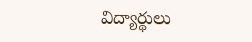విద్యార్థులు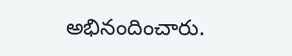అభినందించారు.